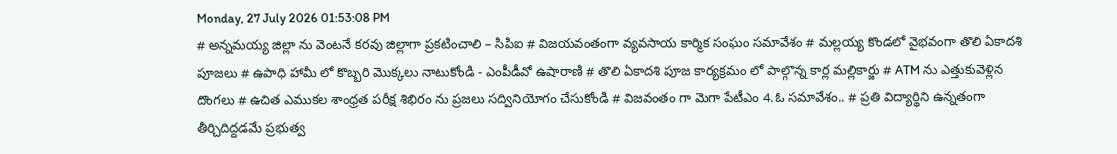Monday, 27 July 2026 01:53:08 PM
# అన్నమయ్య జిల్లా ను వెంటనే కరవు జిల్లాగా ప్రకటించాలి – సిపిఐ # విజయవంతంగా వ్యవసాయ కార్మిక సంఘం సమావేశం # మల్లయ్య కొండలో వైభవంగా తొలి ఏకాదశి పూజలు # ఉపాధి హామీ లో కొబ్బరి మొక్కలు నాటుకోండి - ఎంపీడీవో ఉషారాణి # తొలి ఏకాదశి పూజ కార్యక్రమం లో పాల్గొన్న కార్ల మల్లికార్జు # ATM ను ఎత్తుకువెళ్లిన దొంగలు # ఉచిత ఎముకల శాంధ్రత పరీక్ష శిభిరం ను ప్రజలు సద్వినియోగం చేసుకోండి # విజవంతం గా మెగా పేటీఎం 4.ఓ సమావేశం.. # ప్రతి విద్యార్థిని ఉన్నతంగా తీర్చిదిద్దడమే ప్రభుత్వ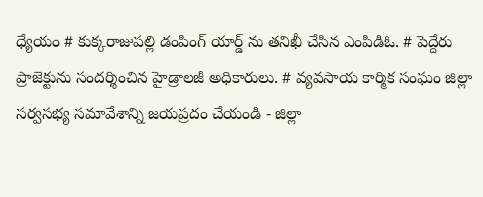ధ్యేయం # కుక్కరాజుపల్లి డంపింగ్ యార్డ్ ను తనిఖీ చేసిన ఎంపిడిఓ. # పెద్దేరు ప్రాజెక్టును సందర్శించిన హైడ్రాలజీ అధికారులు. # వ్యవసాయ కార్మిక సంఘం జిల్లా సర్వసభ్య సమావేశాన్ని జయప్రదం చేయండి - జిల్లా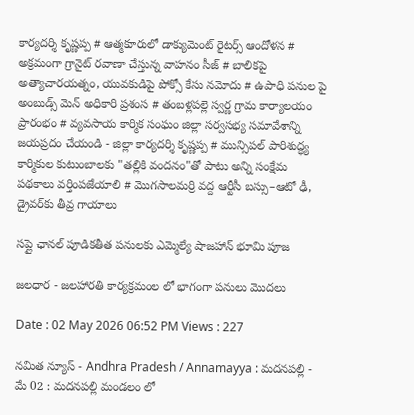కార్యదర్శి కృష్ణప్ప # ఆత్మకూరులో డాక్యుమెంట్ రైటర్స్ ఆందోళన # అక్రమంగా గ్రానైట్ రవాణా చేస్తున్న వాహనం సీజ్ # బాలికపై అత్యాచారయత్నం, యువకుడిపై పోక్సో కేసు నమోదు # ఉపాధి పనుల పై అంబుడ్స్ మెన్ అధికారి ప్రశంస # తంబళ్లపల్లె స్వర్ణ గ్రామ కార్యాలయం ప్రారంభం # వ్యవసాయ కార్మిక సంఘం జిల్లా సర్వసభ్య సమావేశాన్ని జయప్రదం చేయండి - జిల్లా కార్యదర్శి కృష్ణప్ప # మున్సిపల్ పారిశుద్ధ్య కార్మికుల కుటుంబాలకు "తల్లికి వందనం"తో పాటు అన్ని సంక్షేమ పథకాలు వర్తింపజేయాలి # మొగసాలమర్రి వద్ద ఆర్టీసీ బస్సు–ఆటో ఢీ, డ్రైవర్‌కు తీవ్ర గాయాలు

సప్లై ఛానల్ పూడికతీత పనులకు ఎమ్మెల్యే షాజహాన్ భూమి పూజ

జలధార - జలహారతి కార్యక్రమంల లో భాగంగా పనులు మొదలు

Date : 02 May 2026 06:52 PM Views : 227

నమిత న్యూస్ - Andhra Pradesh / Annamayya : మదనపల్లి - మే 02 : మదనపల్లి మండలం లో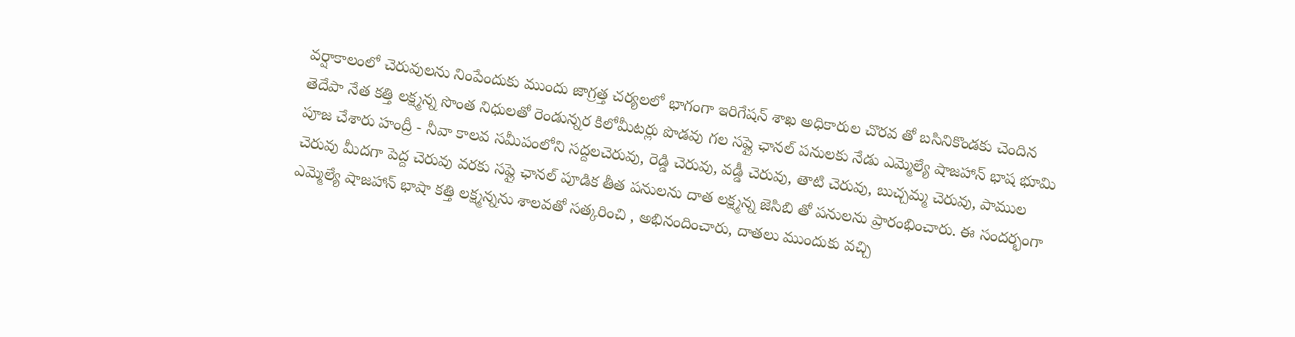వర్షాకాలంలో చెరువులను నింపేందుకు ముందు జాగ్రత్త చర్యలలో భాగంగా ఇరిగేషన్ శాఖ అధికారుల చొరవ తో బసినికొండకు చెందిన తెదేపా నేత కత్తి లక్ష్మన్న సొంత నిధులతో రెండున్నర కిలోమీటర్లు పొడవు గల సప్లై ఛానల్ పనులకు నేడు ఎమ్మెల్యే షాజహాన్ భాష భూమి పూజ చేశారు హంద్రీ - నీవా కాలవ సమీపంలోని సద్దలచెరువు, రెడ్డి చెరువు, వడ్డీ చెరువు, తాటి చెరువు, బుచ్చమ్మ చెరువు, పాముల చెరువు మీదగా పెద్ద చెరువు వరకు సప్లై ఛానల్ పూడిక తీత పనులను దాత లక్ష్మన్న జెసిబి తో పనులను ప్రారంభించారు. ఈ సందర్భంగా ఎమ్మెల్యే షాజహాన్ భాషా కత్తి లక్ష్మన్నను శాలవతో సత్కరించి , అభినందించారు, దాతలు ముందుకు వచ్చి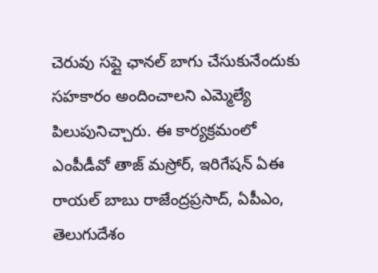చెరువు సప్లై ఛానల్ బాగు చేసుకునేందుకు సహకారం అందించాలని ఎమ్మెల్యే పిలుపునిచ్చారు. ఈ కార్యక్రమంలో ఎంపీడీవో తాజ్ మస్రోర్, ఇరిగేషన్ ఏఈ రాయల్ బాబు రాజేంద్రప్రసాద్, ఏపీఎం, తెలుగుదేశం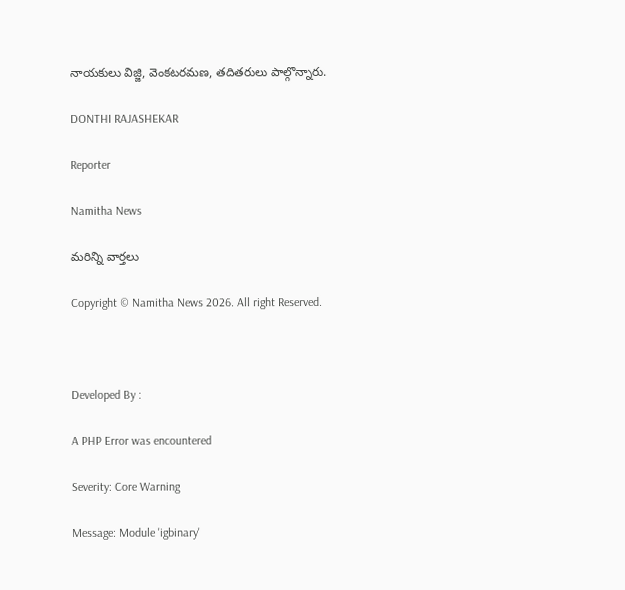నాయకులు విజ్జి, వెంకటరమణ, తదితరులు పాల్గొన్నారు.

DONTHI RAJASHEKAR

Reporter

Namitha News

మరిన్ని వార్తలు

Copyright © Namitha News 2026. All right Reserved.



Developed By :

A PHP Error was encountered

Severity: Core Warning

Message: Module 'igbinary'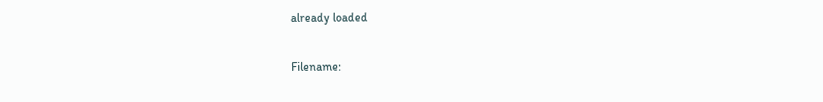already loaded

Filename: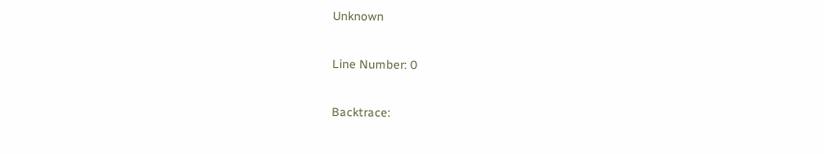Unknown

Line Number: 0

Backtrace: